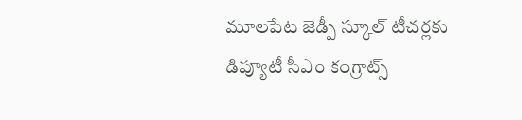మూలపేట జెడ్పీ స్కూల్ టీచర్లకు డిప్యూటీ సీఎం కంగ్రాట్స్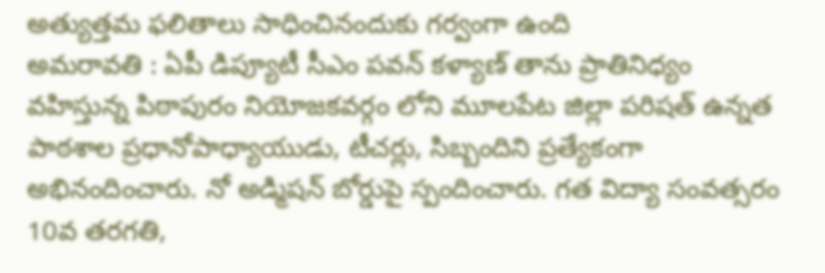అత్యుత్తమ ఫలితాలు సాధించినందుకు గర్వంగా ఉంది
అమరావతి : ఏపీ డిప్యూటీ సీఎం పవన్ కళ్యాణ్ తాను ప్రాతినిధ్యం వహిస్తున్న పిఠాపురం నియోజకవర్గం లోని మూలపేట జిల్లా పరిషత్ ఉన్నత పాఠశాల ప్రధానోపాధ్యాయుడు, టీచర్లు, సిబ్బందిని ప్రత్యేకంగా అభినందించారు. నో అడ్మిషన్ బోర్డుపై స్పందించారు. గత విద్యా సంవత్సరం 10వ తరగతి,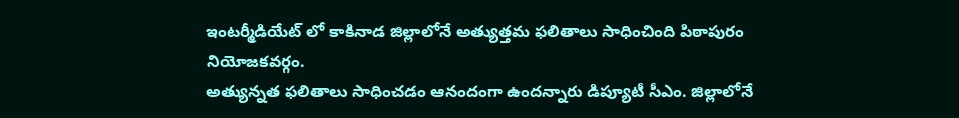ఇంటర్మీడియేట్ లో కాకినాడ జిల్లాలోనే అత్యుత్తమ ఫలితాలు సాధించింది పిఠాపురం నియోజకవర్గం.
అత్యున్నత ఫలితాలు సాధించడం ఆనందంగా ఉందన్నారు డిప్యూటీ సీఎం. జిల్లాలోనే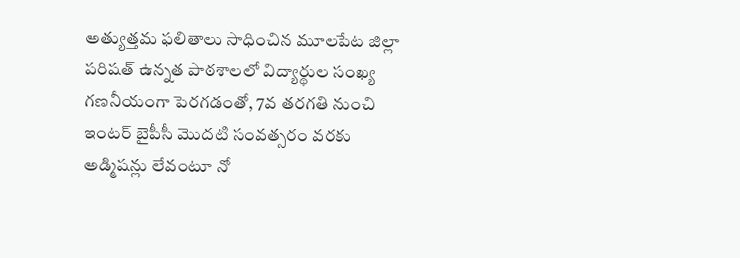అత్యుత్తమ ఫలితాలు సాధించిన మూలపేట జిల్లా పరిషత్ ఉన్నత పాఠశాలలో విద్యార్థుల సంఖ్య గణనీయంగా పెరగడంతో, 7వ తరగతి నుంచి ఇంటర్ బైపీసీ మొదటి సంవత్సరం వరకు అడ్మిషన్లు లేవంటూ నో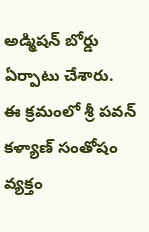అడ్మిషన్ బోర్డు ఏర్పాటు చేశారు.
ఈ క్రమంలో శ్రీ పవన్ కళ్యాణ్ సంతోషం వ్యక్తం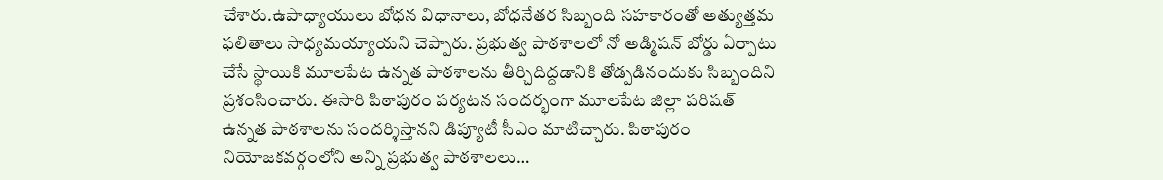చేశారు.ఉపాధ్యాయులు బోధన విధానాలు, బోధనేతర సిబ్బంది సహకారంతో అత్యుత్తమ ఫలితాలు సాధ్యమయ్యాయని చెప్పారు. ప్రభుత్వ పాఠశాలలో నో అడ్మిషన్ బోర్డు ఏర్పాటు చేసే స్థాయికి మూలపేట ఉన్నత పాఠశాలను తీర్చిదిద్దడానికి తోడ్పడినందుకు సిబ్బందిని ప్రశంసించారు. ఈసారి పిఠాపురం పర్యటన సందర్భంగా మూలపేట జిల్లా పరిషత్ ఉన్నత పాఠశాలను సందర్శిస్తానని డిప్యూటీ సీఎం మాటిచ్చారు. పిఠాపురం నియోజకవర్గంలోని అన్ని ప్రభుత్వ పాఠశాలలు…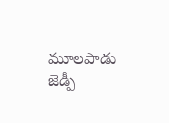మూలపాడు జెడ్పీ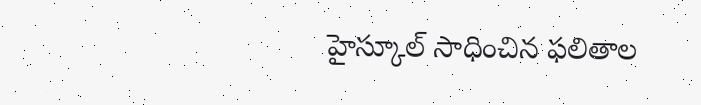హైస్కూల్ సాధించిన ఫలితాల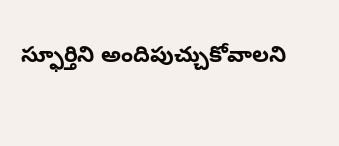స్ఫూర్తిని అందిపుచ్చుకోవాలని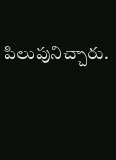పిలుపునిచ్చారు.